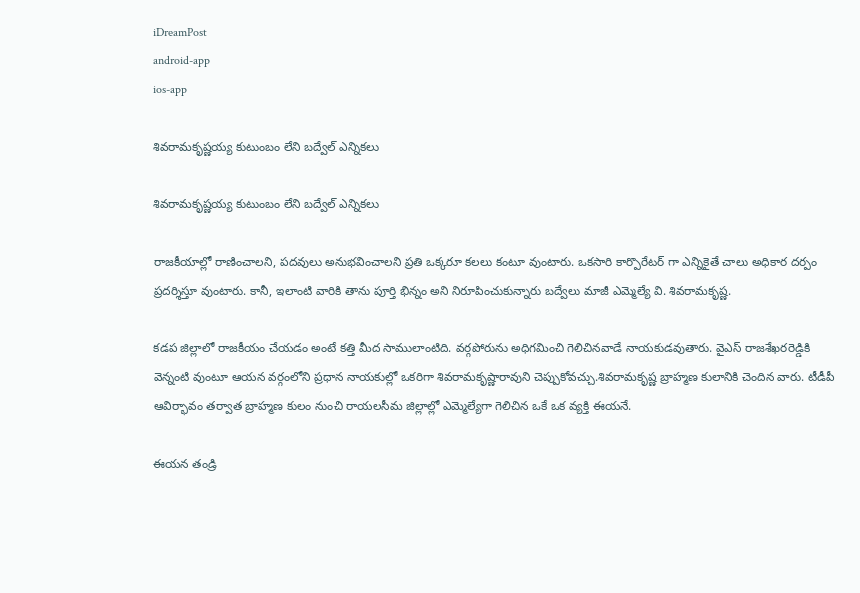iDreamPost
android-app
ios-app

శివరామకృష్ణయ్య కుటుంబం లేని బద్వేల్ ఎన్నికలు

శివరామకృష్ణయ్య కుటుంబం లేని బద్వేల్ ఎన్నికలు

రాజకీయాల్లో రాణించాలని, పదవులు అనుభవించాలని ప్రతి ఒక్కరూ కలలు కంటూ వుంటారు. ఒకసారి కార్పొరేటర్ గా ఎన్నికైతే చాలు అధికార దర్పం ప్రదర్శిస్తూ వుంటారు. కానీ, ఇలాంటి వారికి తాను పూర్తి భిన్నం అని నిరూపించుకున్నారు బద్వేలు మాజీ ఎమ్మెల్యే వి. శివరామకృష్ణ.

కడప జిల్లాలో రాజకీయం చేయడం అంటే కత్తి మీద సాములాంటిది. వర్గపోరును అధిగమించి గెలిచినవాడే నాయకుడవుతారు. వైఎస్ రాజశేఖరరెడ్డికి వెన్నంటి వుంటూ ఆయన వర్గంలోని ప్రధాన నాయకుల్లో ఒకరిగా శివరామకృష్ణారావుని చెప్పుకోవచ్చు.శివరామకృష్ణ బ్రాహ్మణ కులానికి చెందిన వారు. టీడీపీ ఆవిర్భావం తర్వాత బ్రాహ్మణ కులం నుంచి రాయలసీమ జిల్లాల్లో ఎమ్మెల్యేగా గెలిచిన ఒకే ఒక వ్యక్తి ఈయనే.

ఈయన తండ్రి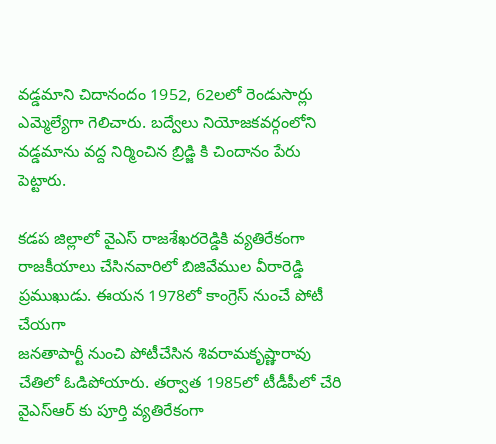వడ్డమాని చిదానందం 1952, 62లలో రెండుసార్లు ఎమ్మెల్యేగా గెలిచారు. బద్వేలు నియోజకవర్గంలోని వడ్డమాను వద్ద నిర్మించిన బ్రిడ్జి కి చిందానం పేరు పెట్టారు.

కడప జిల్లాలో వైఎస్ రాజశేఖరరెడ్డికి వ్యతిరేకంగా రాజకీయాలు చేసినవారిలో బిజివేముల వీరారెడ్డి ప్రముఖుడు. ఈయన 1978లో కాంగ్రెస్ నుంచే పోటీ చేయగా
జనతాపార్టీ నుంచి పోటీచేసిన శివరామకృష్ణారావు చేతిలో ఓడిపోయారు. తర్వాత 1985లో టీడీపీలో చేరి వైఎస్ఆర్ కు పూర్తి వ్యతిరేకంగా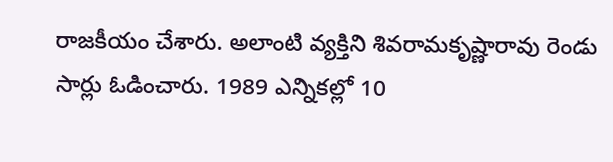రాజకీయం చేశారు. అలాంటి వ్యక్తిని శివరామకృష్ణారావు రెండు సార్లు ఓడించారు. 1989 ఎన్నికల్లో 10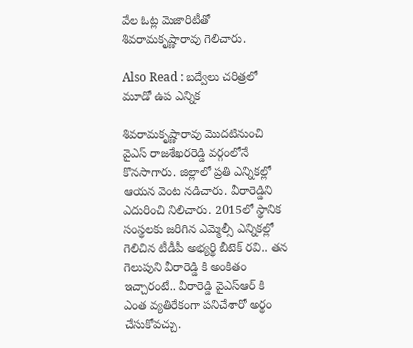వేల ఓట్ల మెజారిటీతో శివరామకృష్ణారావు గెలిచారు.

Also Read : బద్వేలు చరిత్రలో మూడో ఉప ఎన్నిక

శివరామకృష్ణారావు మొదటినుంచి వైఎస్ రాజశేఖరరెడ్డి వర్గంలోనే కొనసాగారు. జిల్లాలో ప్రతి ఎన్నికల్లో ఆయన వెంట నడిచారు. వీరారెడ్డిని ఎదురించి నిలిచారు. 2015లో స్థానిక సంస్థలకు జరిగిన ఎమ్మెల్సీ ఎన్నికల్లో గెలిచిన టీడీపీ అభ్యర్థి బీటెక్ రవి.. తన గెలుపుని వీరారెడ్డి కి అంకితం ఇచ్చారంటే.. వీరారెడ్డి వైఎస్ఆర్ కి ఎంత వ్యతిరేకంగా పనిచేశారో అర్థం చేసుకోవచ్చు.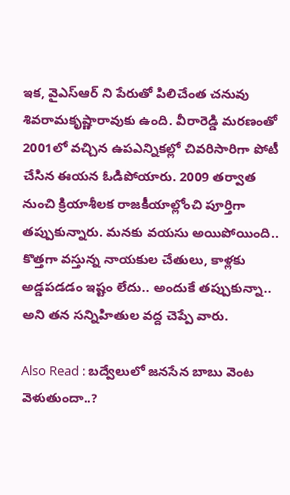ఇక, వైఎస్ఆర్ ని పేరుతో పిలిచేంత చనువు శివరామకృష్ణారావుకు ఉంది. వీరారెడ్డి మరణంతో 2001లో వచ్చిన ఉపఎన్నికల్లో చివరిసారిగా పోటీ చేసిన ఈయన ఓడిపోయారు. 2009 తర్వాత నుంచి క్రియాశీలక రాజకీయాల్లోంచి పూర్తిగా తప్పుకున్నారు. మనకు వయసు అయిపోయింది.. కొత్తగా వస్తున్న నాయకుల చేతులు, కాళ్లకు అడ్డపడడం ఇష్టం లేదు.. అందుకే తప్పుకున్నా.. అని తన సన్నిహితుల వద్ద చెప్పే వారు.

Also Read : బద్వేలులో జనసేన బాబు వెంట వెళుతుందా..?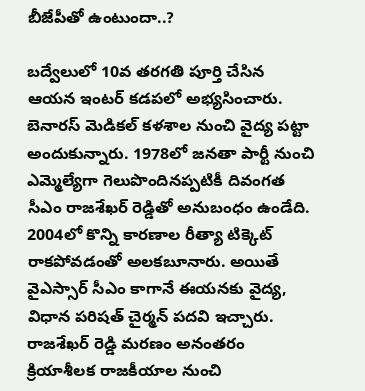బీజేపీతో ఉంటుందా..?

బద్వేలులో 10వ తరగతి పూర్తి చేసిన ఆయన ఇంటర్ కడపలో అభ్యసించారు. బెనారస్ మెడికల్ కళశాల నుంచి వైద్య పట్టా అందుకున్నారు. 1978లో జనతా పార్టీ నుంచి ఎమ్మెల్యేగా గెలుపొందినప్పటికీ దివంగత సీఎం రాజశేఖర్ రెడ్డితో అనుబంధం ఉండేది. 2004లో కొన్ని కారణాల రీత్యా టిక్కెట్ రాకపోవడంతో అలకబూనారు. అయితే వైఎస్సార్ సీఎం కాగానే ఈయనకు వైద్య, విధాన పరిషత్ చైర్మన్ పదవి ఇచ్చారు. రాజశేఖర్ రెడ్డి మరణం అనంతరం క్రియాశీలక రాజకీయాల నుంచి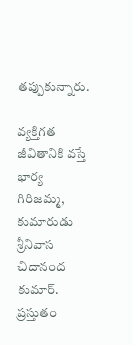తప్పుకున్నారు.

వ్యక్తిగత జీవితానికి వస్తే భార్య గిరిజమ్మ, కుమారుడు శ్రీనివాస చిదానంద కుమార్. ప్రస్తుతం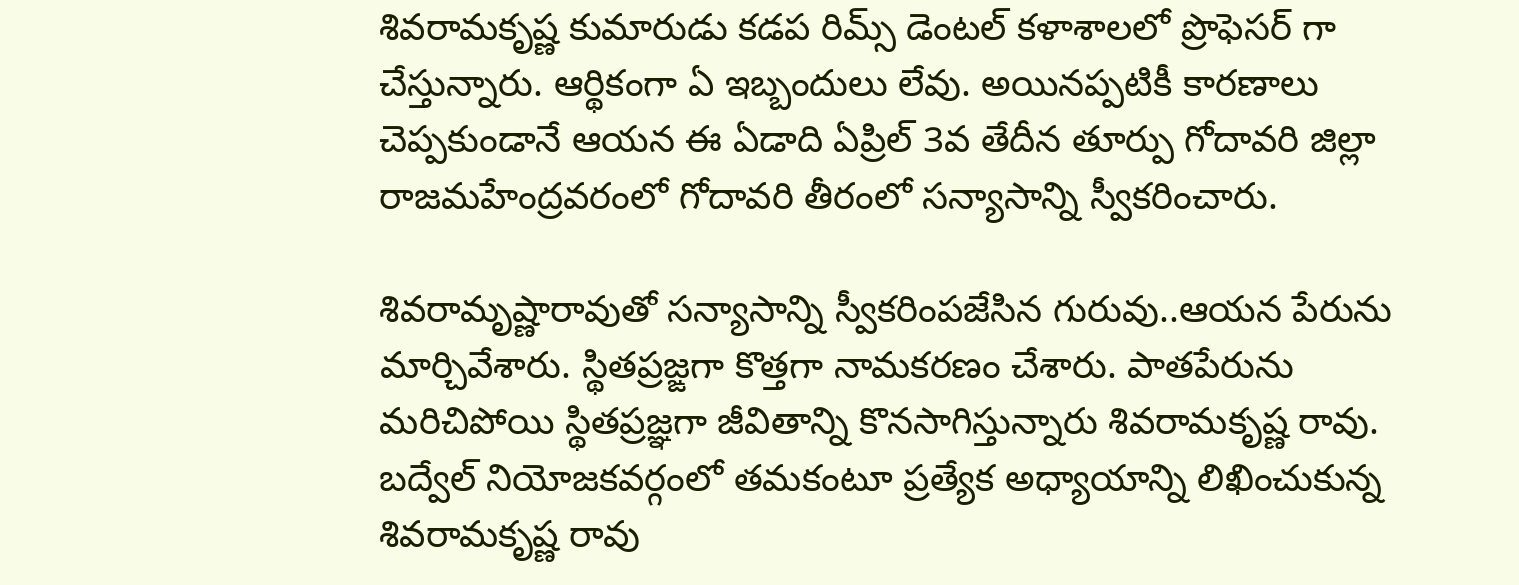శివరామకృష్ణ కుమారుడు కడప రిమ్స్ డెంటల్ కళాశాలలో ప్రొఫెసర్ గా చేస్తున్నారు. ఆర్థికంగా ఏ ఇబ్బందులు లేవు. అయినప్పటికీ కారణాలు చెప్పకుండానే ఆయన ఈ ఏడాది ఏప్రిల్ 3వ తేదీన తూర్పు గోదావరి జిల్లా రాజమహేంద్రవరంలో గోదావరి తీరంలో సన్యాసాన్ని స్వీకరించారు.

శివరామృష్ణారావుతో సన్యాసాన్ని స్వీకరింపజేసిన గురువు..ఆయన పేరును మార్చివేశారు. స్థితప్రజ్ఙగా కొత్తగా నామకరణం చేశారు. పాతపేరును మరిచిపోయి స్థితప్రజ్ఞగా జీవితాన్ని కొనసాగిస్తున్నారు శివరామకృష్ణ రావు. బద్వేల్ నియోజకవర్గంలో తమకంటూ ప్రత్యేక అధ్యాయాన్ని లిఖించుకున్న శివరామకృష్ణ రావు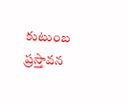కుటుంబ ప్రస్తావన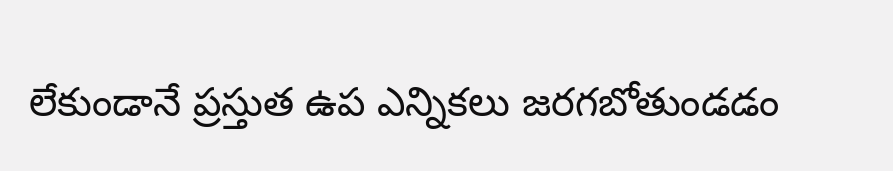లేకుండానే ప్రస్తుత ఉప ఎన్నికలు జరగబోతుండడం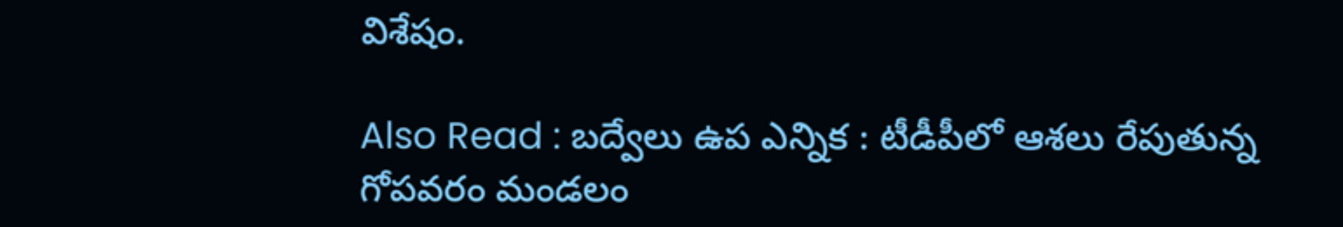విశేషం.

Also Read : బద్వేలు ఉప ఎన్నిక : టీడీపీలో ఆశలు రేపుతున్న గోపవరం మండలం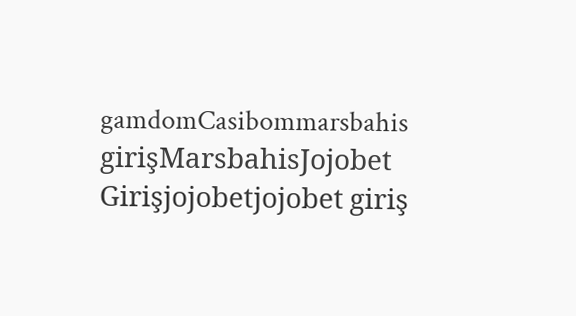gamdomCasibommarsbahis girişMarsbahisJojobet Girişjojobetjojobet giriş